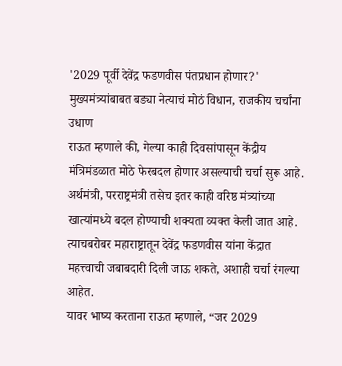'2029 पूर्वी देवेंद्र फडणवीस पंतप्रधान होणार?' मुख्यमंत्र्यांबाबत बड्या नेत्याचं मोठं विधान, राजकीय चर्चांना उधाण
राऊत म्हणाले की, गेल्या काही दिवसांपासून केंद्रीय मंत्रिमंडळात मोठे फेरबदल होणार असल्याची चर्चा सुरू आहे. अर्थमंत्री, परराष्ट्रमंत्री तसेच इतर काही वरिष्ठ मंत्र्यांच्या खात्यांमध्ये बदल होण्याची शक्यता व्यक्त केली जात आहे. त्याचबरोबर महाराष्ट्रातून देवेंद्र फडणवीस यांना केंद्रात महत्त्वाची जबाबदारी दिली जाऊ शकते, अशाही चर्चा रंगल्या आहेत.
यावर भाष्य करताना राऊत म्हणाले, “जर 2029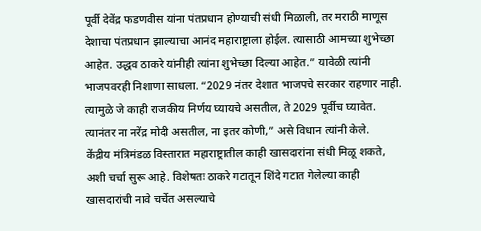पूर्वी देवेंद्र फडणवीस यांना पंतप्रधान होण्याची संधी मिळाली, तर मराठी माणूस देशाचा पंतप्रधान झाल्याचा आनंद महाराष्ट्राला होईल. त्यासाठी आमच्या शुभेच्छा आहेत. उद्धव ठाकरे यांनीही त्यांना शुभेच्छा दिल्या आहेत.” यावेळी त्यांनी भाजपवरही निशाणा साधला. “2029 नंतर देशात भाजपचे सरकार राहणार नाही. त्यामुळे जे काही राजकीय निर्णय घ्यायचे असतील, ते 2029 पूर्वीच घ्यावेत. त्यानंतर ना नरेंद्र मोदी असतील, ना इतर कोणी,” असे विधान त्यांनी केले.
केंद्रीय मंत्रिमंडळ विस्तारात महाराष्ट्रातील काही खासदारांना संधी मिळू शकते, अशी चर्चा सुरू आहे. विशेषतः ठाकरे गटातून शिंदे गटात गेलेल्या काही खासदारांची नावे चर्चेत असल्याचे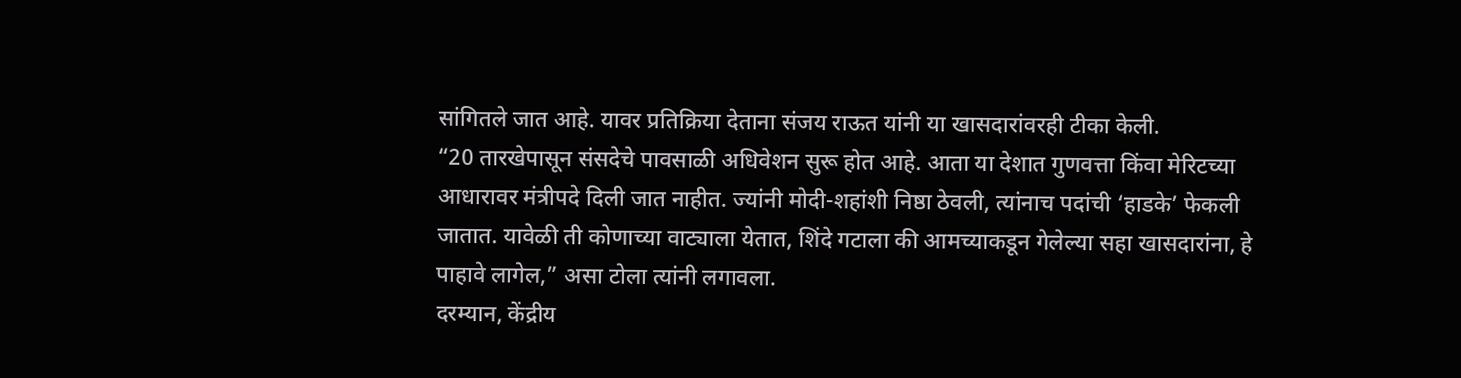सांगितले जात आहे. यावर प्रतिक्रिया देताना संजय राऊत यांनी या खासदारांवरही टीका केली.
“20 तारखेपासून संसदेचे पावसाळी अधिवेशन सुरू होत आहे. आता या देशात गुणवत्ता किंवा मेरिटच्या आधारावर मंत्रीपदे दिली जात नाहीत. ज्यांनी मोदी-शहांशी निष्ठा ठेवली, त्यांनाच पदांची ‘हाडके’ फेकली जातात. यावेळी ती कोणाच्या वाट्याला येतात, शिंदे गटाला की आमच्याकडून गेलेल्या सहा खासदारांना, हे पाहावे लागेल,” असा टोला त्यांनी लगावला.
दरम्यान, केंद्रीय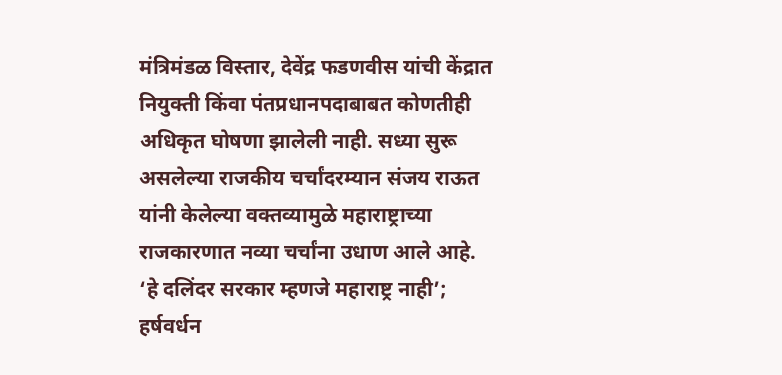मंत्रिमंडळ विस्तार, देवेंद्र फडणवीस यांची केंद्रात नियुक्ती किंवा पंतप्रधानपदाबाबत कोणतीही अधिकृत घोषणा झालेली नाही. सध्या सुरू असलेल्या राजकीय चर्चांदरम्यान संजय राऊत यांनी केलेल्या वक्तव्यामुळे महाराष्ट्राच्या राजकारणात नव्या चर्चांना उधाण आले आहे.
‘हे दलिंदर सरकार म्हणजे महाराष्ट्र नाही’; हर्षवर्धन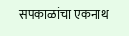सपकाळांचा एकनाथ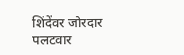शिंदेंवर जोरदार पलटवार